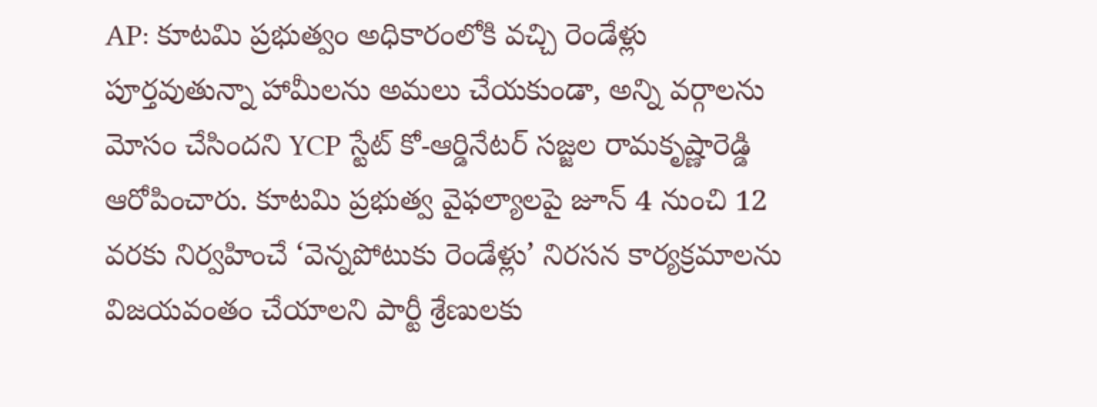AP: కూటమి ప్రభుత్వం అధికారంలోకి వచ్చి రెండేళ్లు పూర్తవుతున్నా హామీలను అమలు చేయకుండా, అన్ని వర్గాలను మోసం చేసిందని YCP స్టేట్ కో-ఆర్డినేటర్ సజ్జల రామకృష్ణారెడ్డి ఆరోపించారు. కూటమి ప్రభుత్వ వైఫల్యాలపై జూన్ 4 నుంచి 12 వరకు నిర్వహించే ‘వెన్నపోటుకు రెండేళ్లు’ నిరసన కార్యక్రమాలను విజయవంతం చేయాలని పార్టీ శ్రేణులకు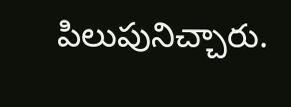పిలుపునిచ్చారు.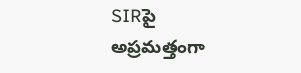SIRపై అప్రమత్తంగా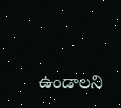ఉండాలని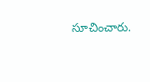సూచించారు.